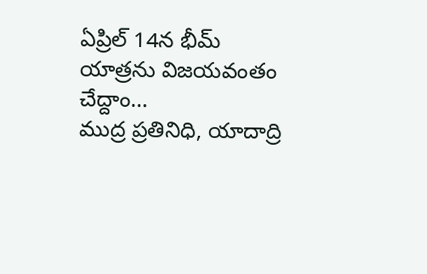ఏప్రిల్ 14న భీమ్ యాత్రను విజయవంతం చేద్దాం…
ముద్ర ప్రతినిధి, యాదాద్రి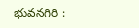భువనగిరి :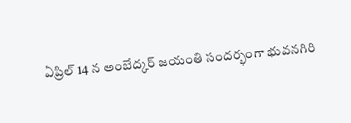ఏప్రిల్ 14 న అంబేద్కర్ జయంతి సందర్భంగా భువనగిరి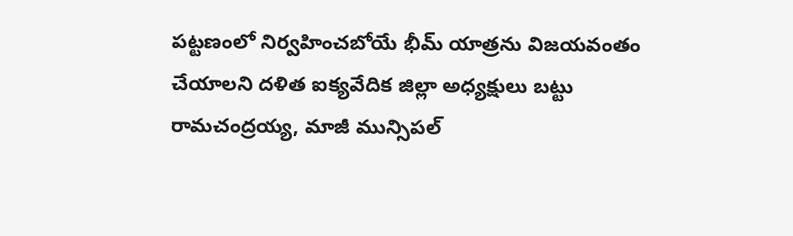పట్టణంలో నిర్వహించబోయే భీమ్ యాత్రను విజయవంతం చేయాలని దళిత ఐక్యవేదిక జిల్లా అధ్యక్షులు బట్టు రామచంద్రయ్య, మాజీ మున్సిపల్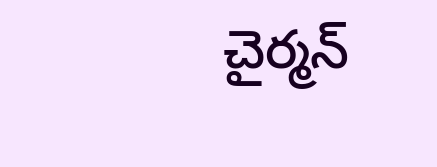చైర్మన్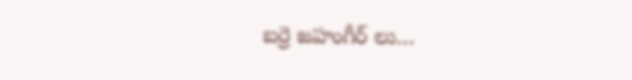బర్రె జహంగీర్ లు…